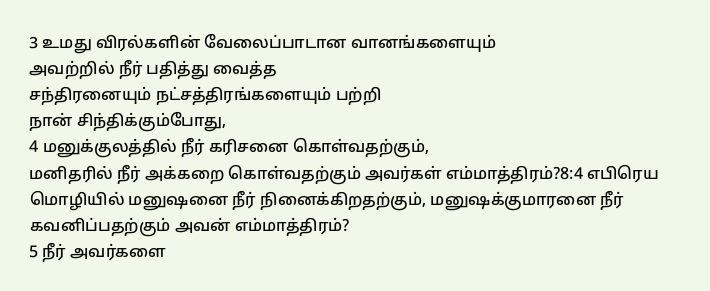3 உமது விரல்களின் வேலைப்பாடான வானங்களையும்
அவற்றில் நீர் பதித்து வைத்த
சந்திரனையும் நட்சத்திரங்களையும் பற்றி
நான் சிந்திக்கும்போது,
4 மனுக்குலத்தில் நீர் கரிசனை கொள்வதற்கும்,
மனிதரில் நீர் அக்கறை கொள்வதற்கும் அவர்கள் எம்மாத்திரம்?8:4 எபிரெய மொழியில் மனுஷனை நீர் நினைக்கிறதற்கும், மனுஷக்குமாரனை நீர் கவனிப்பதற்கும் அவன் எம்மாத்திரம்?
5 நீர் அவர்களை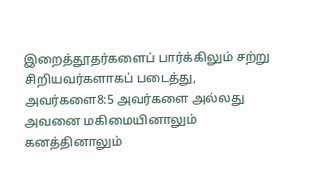இறைத்தூதர்களைப் பார்க்கிலும் சற்று சிறியவர்களாகப் படைத்து,
அவர்களை8:5 அவர்களை அல்லது அவனை மகிமையினாலும் கனத்தினாலும்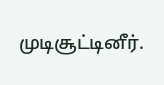முடிசூட்டினீர்.